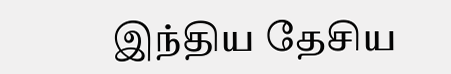இந்திய தேசிய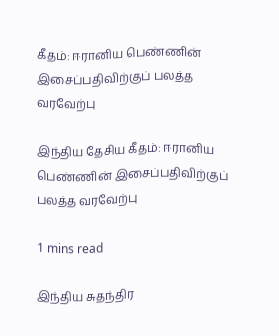கீதம்: ஈரானிய பெண்ணின் இசைப்பதிவிற்குப் பலத்த வரவேற்பு

இந்திய தேசிய கீதம்: ஈரானிய பெண்ணின் இசைப்பதிவிற்குப் பலத்த வரவேற்பு

1 mins read

இந்திய சுதந்திர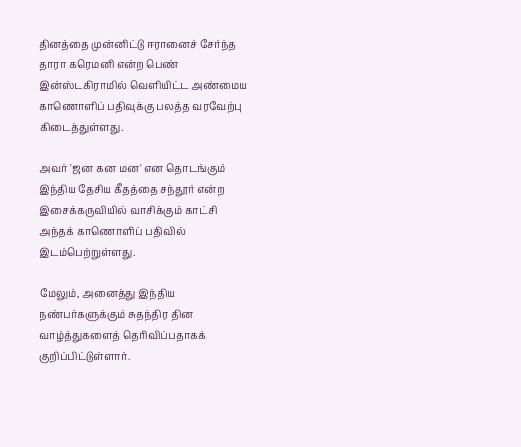தினத்தை முன்னிட்டு ஈரானைச் சேர்ந்த தாரா கரெமனி என்ற பெண் இன்ஸ்டகிராமில் வெளியிட்ட அண்மைய காணொளிப் பதிவுக்கு பலத்த வரவேற்பு கிடைத்துள்ளது.

அவர் 'ஜன கன மன' என தொடங்கும் இந்திய தேசிய கீதத்தை சந்தூர் என்ற இசைக்கருவியில் வாசிக்கும் காட்சி அந்தக் காணொளிப் பதிவில் இடம்பெற்றுள்ளது.

மேலும், அனைத்து இந்திய நண்பர்களுக்கும் சுதந்திர தின வாழ்த்துகளைத் தெரிவிப்பதாகக் குறிப்பிட்டுள்ளார்.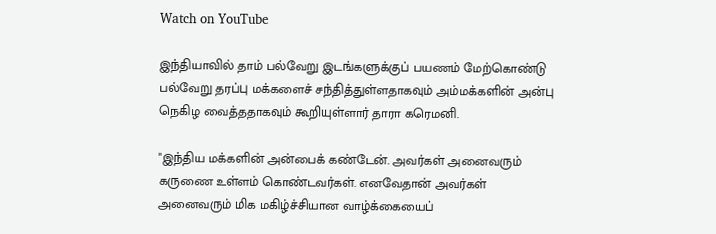Watch on YouTube

இந்தியாவில் தாம் பல்வேறு இடங்களுக்குப் பயணம் மேற்கொண்டு பல்வேறு தரப்பு மக்களைச் சந்தித்துள்ளதாகவும் அம்மக்களின் அன்பு நெகிழ வைத்ததாகவும் கூறியுள்ளார் தாரா கரெமனி.

"இந்திய மக்களின் அன்பைக் கண்டேன். அவர்கள் அனைவரும் கருணை உள்ளம் கொண்டவர்கள். எனவேதான் அவர்கள் அனைவரும் மிக மகிழ்ச்சியான வாழ்க்கையைப்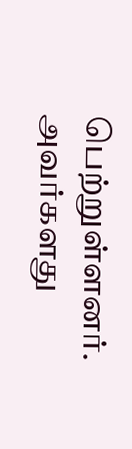பெற்றுள்ளனர். அவர்களது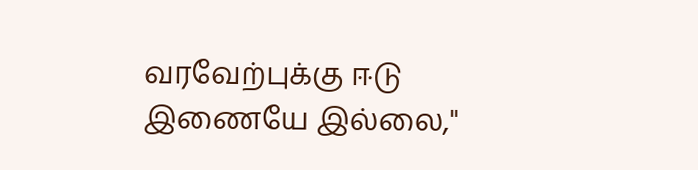வரவேற்புக்கு ஈடு இணையே இல்லை,"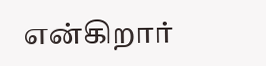என்கிறார்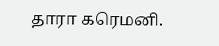தாரா கரெமனி.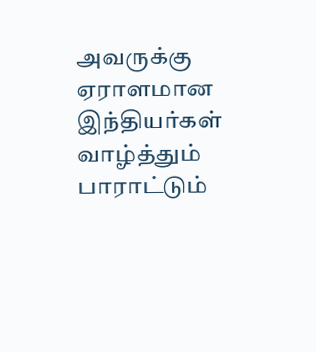அவருக்கு ஏராளமான இந்தியர்கள் வாழ்த்தும் பாராட்டும்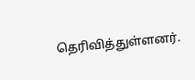தெரிவித்துள்ளனர்.